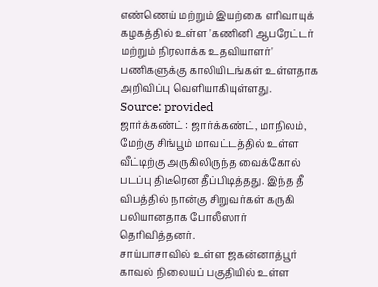எண்ணெய் மற்றும் இயற்கை எரிவாயுக் கழகத்தில் உள்ள 'கணினி ஆபரேட்டர் மற்றும் நிரலாக்க உதவியாளர்' பணிகளுக்கு காலியிடங்கள் உள்ளதாக அறிவிப்பு வெளியாகியுள்ளது.
Source: provided
ஜார்க்கண்ட் : ஜார்க்கண்ட், மாநிலம், மேற்கு சிங்பூம் மாவட்டத்தில் உள்ள வீட்டிற்கு அருகிலிருந்த வைக்கோல் படப்பு திடீரென தீப்பிடித்தது. இந்த தீ விபத்தில் நான்கு சிறுவர்கள் கருகி பலியானதாக போலீஸார் தெரிவித்தனர்.
சாய்பாசாவில் உள்ள ஜகன்னாத்பூர் காவல் நிலையப் பகுதியில் உள்ள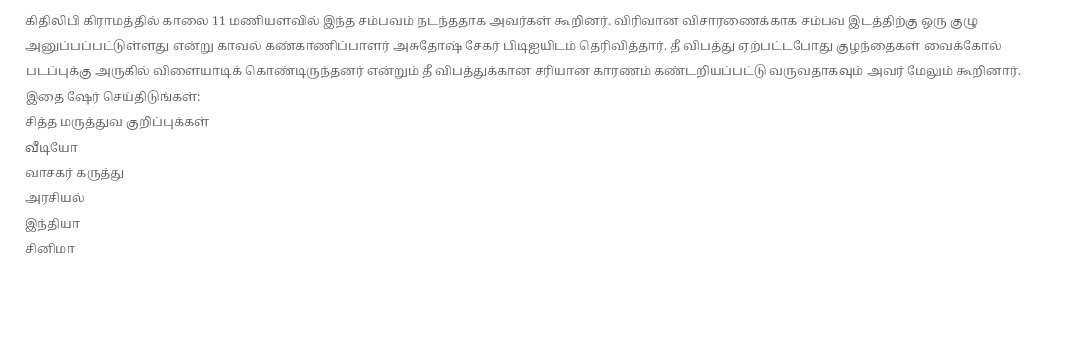கிதிலிபி கிராமத்தில் காலை 11 மணியளவில் இந்த சம்பவம் நடந்ததாக அவர்கள் கூறினர். விரிவான விசாரணைக்காக சம்பவ இடத்திற்கு ஒரு குழு அனுப்பப்பட்டுள்ளது என்று காவல் கண்காணிப்பாளர் அசுதோஷ் சேகர் பிடிஐயிடம் தெரிவித்தார். தீ விபத்து ஏற்பட்டபோது குழந்தைகள் வைக்கோல் படப்புக்கு அருகில் விளையாடிக் கொண்டிருந்தனர் என்றும் தீ விபத்துக்கான சரியான காரணம் கண்டறியப்பட்டு வருவதாகவும் அவர் மேலும் கூறினார்.
இதை ஷேர் செய்திடுங்கள்:
சித்த மருத்துவ குறிப்புக்கள்
வீடியோ
வாசகர் கருத்து
அரசியல்
இந்தியா
சினிமா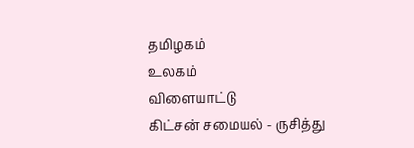தமிழகம்
உலகம்
விளையாட்டு
கிட்சன் சமையல் - ருசித்து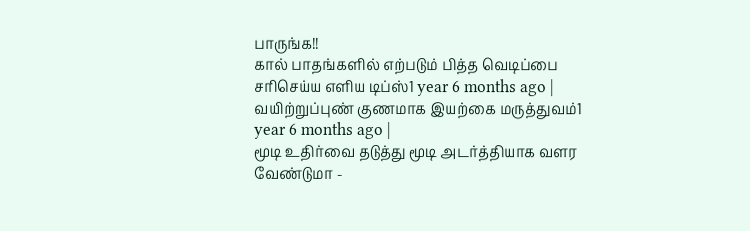பாருங்க!!
கால் பாதங்களில் எற்படும் பித்த வெடிப்பை சரிசெய்ய எளிய டிப்ஸ்1 year 6 months ago |
வயிற்றுப்புண் குணமாக இயற்கை மருத்துவம்1 year 6 months ago |
மூடி உதிர்வை தடுத்து மூடி அடர்த்தியாக வளர வேண்டுமா -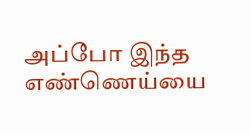அப்போ இந்த எண்ணெய்யை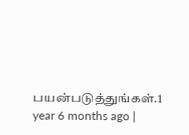பயன்படுத்துங்கள்.1 year 6 months ago |